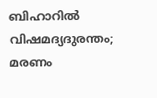ബിഹാറില്‍ വിഷമദ്യദുരന്തം; മരണം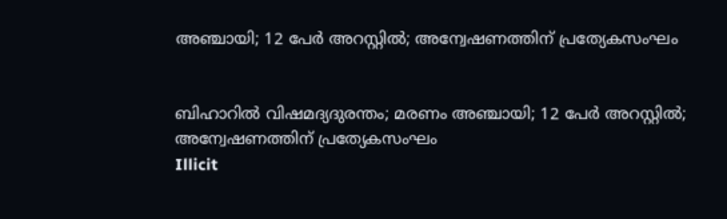അഞ്ചായി; 12 പേര്‍ അറസ്റ്റില്‍; അന്വേഷണത്തിന് പ്രത്യേകസംഘം


ബിഹാറില്‍ വിഷമദ്യദുരന്തം; മരണം അഞ്ചായി; 12 പേര്‍ അറസ്റ്റില്‍; അന്വേഷണത്തിന് പ്രത്യേകസംഘം
Illicit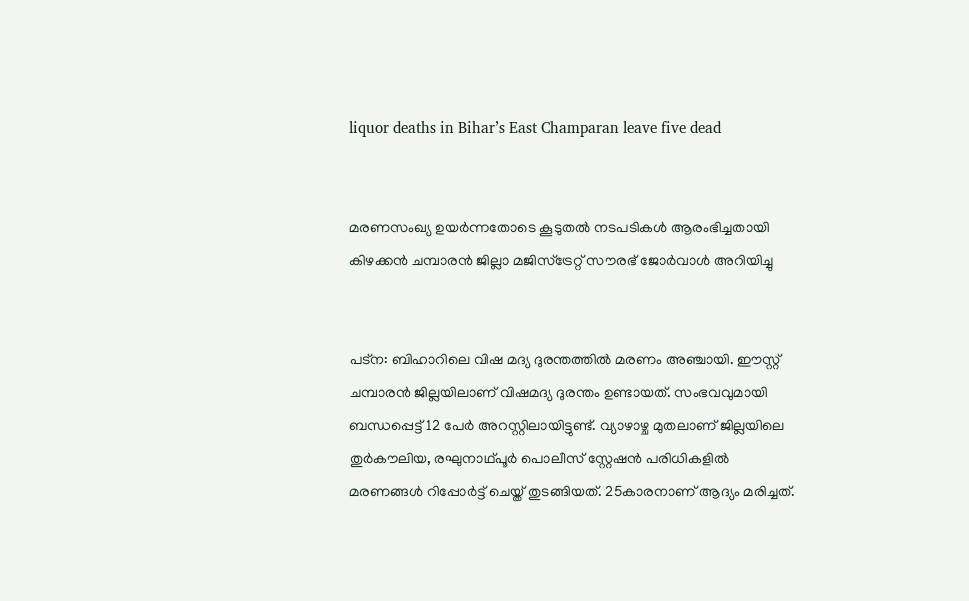liquor deaths in Bihar’s East Champaran leave five dead


മരണസംഖ്യ ഉയര്‍ന്നതോടെ കൂടുതല്‍ നടപടികള്‍ ആരംഭിച്ചതായി കിഴക്കന്‍ ചമ്പാരന്‍ ജില്ലാ മജിസ്ട്രേറ്റ് സൗരഭ് ജോര്‍വാള്‍ അറിയിച്ചു


പട്‌ന: ബിഹാറിലെ വിഷ മദ്യ ദുരന്തത്തില്‍ മരണം അഞ്ചായി. ഈസ്റ്റ് ചമ്പാരന്‍ ജില്ലയിലാണ് വിഷമദ്യ ദുരന്തം ഉണ്ടായത്. സംഭവവുമായി ബന്ധപ്പെട്ട് 12 പേര്‍ അറസ്റ്റിലായിട്ടുണ്ട്. വ്യാഴാഴ്ച മുതലാണ് ജില്ലയിലെ തുര്‍കൗലിയ, രഘുനാഥ്പൂര്‍ പൊലീസ് സ്റ്റേഷന്‍ പരിധികളില്‍ മരണങ്ങള്‍ റിപ്പോര്‍ട്ട് ചെയ്ത് തുടങ്ങിയത്. 25കാരനാണ് ആദ്യം മരിച്ചത്.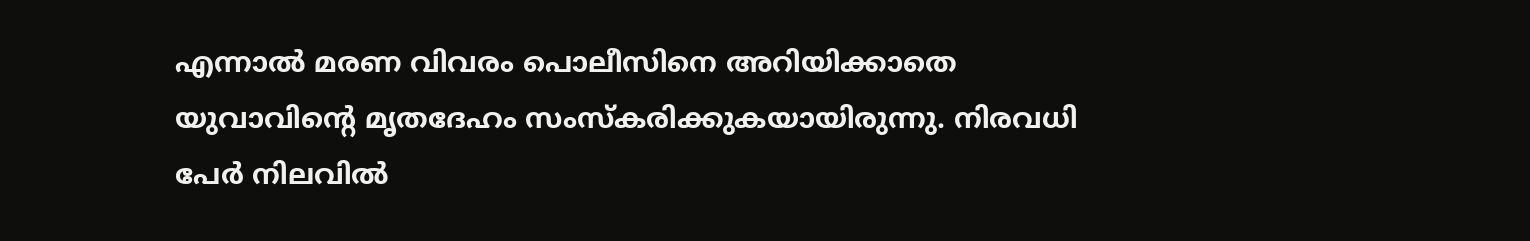എന്നാല്‍ മരണ വിവരം പൊലീസിനെ അറിയിക്കാതെ യുവാവിന്റെ മൃതദേഹം സംസ്‌കരിക്കുകയായിരുന്നു. നിരവധി പേര്‍ നിലവില്‍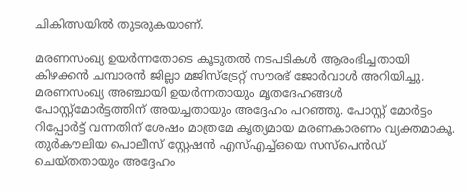ചികിത്സയില്‍ തുടരുകയാണ്.

മരണസംഖ്യ ഉയര്‍ന്നതോടെ കൂടുതല്‍ നടപടികള്‍ ആരംഭിച്ചതായി കിഴക്കന്‍ ചമ്പാരന്‍ ജില്ലാ മജിസ്ട്രേറ്റ് സൗരഭ് ജോര്‍വാള്‍ അറിയിച്ചു. മരണസംഖ്യ അഞ്ചായി ഉയര്‍ന്നതായും മൃതദേഹങ്ങള്‍ പോസ്റ്റ്മോര്‍ട്ടത്തിന് അയച്ചതായും അദ്ദേഹം പറഞ്ഞു. പോസ്റ്റ് മോര്‍ട്ടം റിപ്പോര്‍ട്ട് വന്നതിന് ശേഷം മാത്രമേ കൃത്യമായ മരണകാരണം വ്യക്തമാകൂ. തുര്‍കൗലിയ പൊലീസ് സ്റ്റേഷന്‍ എസ്എച്ച്ഒയെ സസ്‌പെന്‍ഡ് ചെയ്തതായും അദ്ദേഹം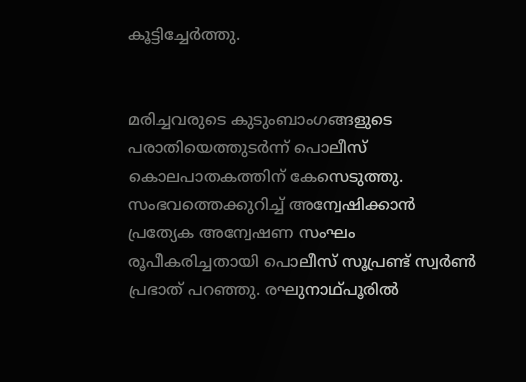കൂട്ടിച്ചേര്‍ത്തു.


മരിച്ചവരുടെ കുടുംബാംഗങ്ങളുടെ പരാതിയെത്തുടര്‍ന്ന് പൊലീസ് കൊലപാതകത്തിന് കേസെടുത്തു. സംഭവത്തെക്കുറിച്ച് അന്വേഷിക്കാന്‍ പ്രത്യേക അന്വേഷണ സംഘം രൂപീകരിച്ചതായി പൊലീസ് സൂപ്രണ്ട് സ്വര്‍ണ്‍ പ്രഭാത് പറഞ്ഞു. രഘുനാഥ്പൂരില്‍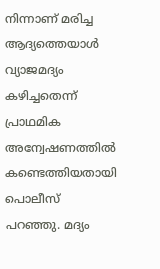നിന്നാണ് മരിച്ച ആദ്യത്തെയാള്‍ വ്യാജമദ്യം കഴിച്ചതെന്ന് പ്രാഥമിക അന്വേഷണത്തില്‍ കണ്ടെത്തിയതായി പൊലീസ് പറഞ്ഞു. മദ്യം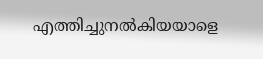എത്തിച്ചുനല്‍കിയയാളെ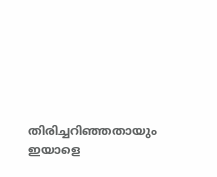തിരിച്ചറിഞ്ഞതായും ഇയാളെ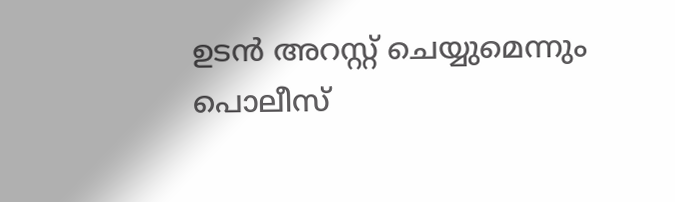ഉടന്‍ അറസ്റ്റ് ചെയ്യുമെന്നും പൊലീസ്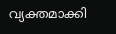വ്യക്തമാക്കി